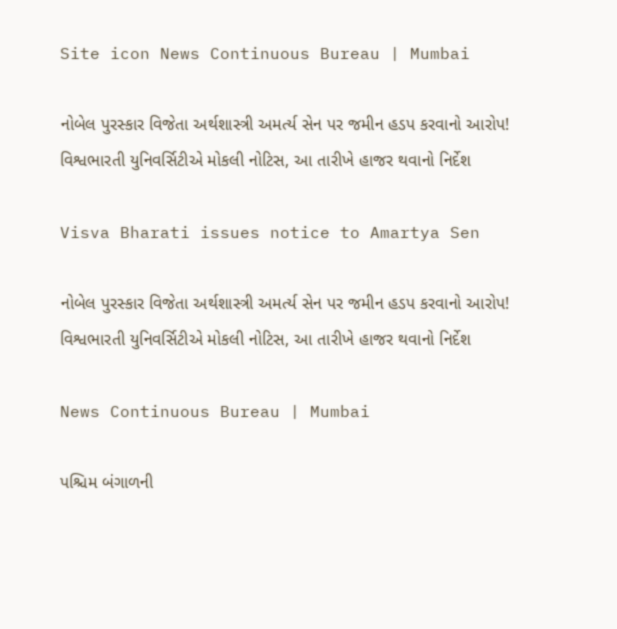Site icon News Continuous Bureau | Mumbai

નોબેલ પુરસ્કાર વિજેતા અર્થશાસ્ત્રી અમર્ત્ય સેન પર જમીન હડપ કરવાનો આરોપ! વિશ્વભારતી યુનિવર્સિટીએ મોકલી નોટિસ, આ તારીખે હાજર થવાનો નિર્દેશ

Visva Bharati issues notice to Amartya Sen

નોબેલ પુરસ્કાર વિજેતા અર્થશાસ્ત્રી અમર્ત્ય સેન પર જમીન હડપ કરવાનો આરોપ! વિશ્વભારતી યુનિવર્સિટીએ મોકલી નોટિસ, આ તારીખે હાજર થવાનો નિર્દેશ

News Continuous Bureau | Mumbai

પશ્ચિમ બંગાળની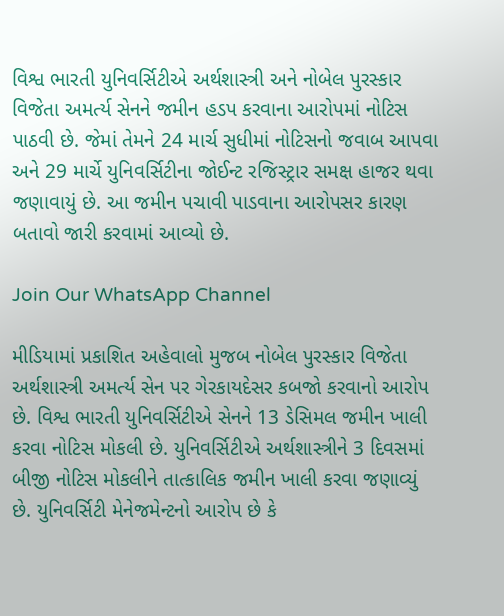વિશ્વ ભારતી યુનિવર્સિટીએ અર્થશાસ્ત્રી અને નોબેલ પુરસ્કાર વિજેતા અમર્ત્ય સેનને જમીન હડપ કરવાના આરોપમાં નોટિસ પાઠવી છે. જેમાં તેમને 24 માર્ચ સુધીમાં નોટિસનો જવાબ આપવા અને 29 માર્ચે યુનિવર્સિટીના જોઈન્ટ રજિસ્ટ્રાર સમક્ષ હાજર થવા જણાવાયું છે. આ જમીન પચાવી પાડવાના આરોપસર કારણ બતાવો જારી કરવામાં આવ્યો છે.

Join Our WhatsApp Channel

મીડિયામાં પ્રકાશિત અહેવાલો મુજબ નોબેલ પુરસ્કાર વિજેતા અર્થશાસ્ત્રી અમર્ત્ય સેન પર ગેરકાયદેસર કબજો કરવાનો આરોપ છે. વિશ્વ ભારતી યુનિવર્સિટીએ સેનને 13 ડેસિમલ જમીન ખાલી કરવા નોટિસ મોકલી છે. યુનિવર્સિટીએ અર્થશાસ્ત્રીને 3 દિવસમાં બીજી નોટિસ મોકલીને તાત્કાલિક જમીન ખાલી કરવા જણાવ્યું છે. યુનિવર્સિટી મેનેજમેન્ટનો આરોપ છે કે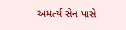અમર્ત્ય સેન પાસે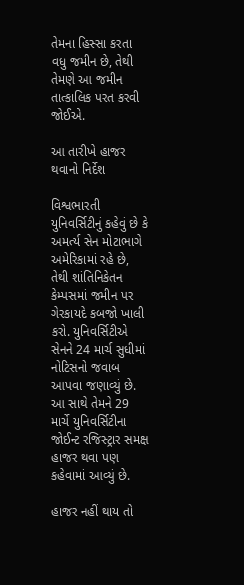તેમના હિસ્સા કરતા વધુ જમીન છે, તેથી તેમણે આ જમીન તાત્કાલિક પરત કરવી જોઈએ.

આ તારીખે હાજર થવાનો નિર્દેશ

વિશ્વભારતી યુનિવર્સિટીનું કહેવું છે કે અમર્ત્ય સેન મોટાભાગે અમેરિકામાં રહે છે, તેથી શાંતિનિકેતન કેમ્પસમાં જમીન પર ગેરકાયદે કબજો ખાલી કરો. યુનિવર્સિટીએ સેનને 24 માર્ચ સુધીમાં નોટિસનો જવાબ આપવા જણાવ્યું છે. આ સાથે તેમને 29 માર્ચે યુનિવર્સિટીના જોઈન્ટ રજિસ્ટ્રાર સમક્ષ હાજર થવા પણ કહેવામાં આવ્યું છે.

હાજર નહીં થાય તો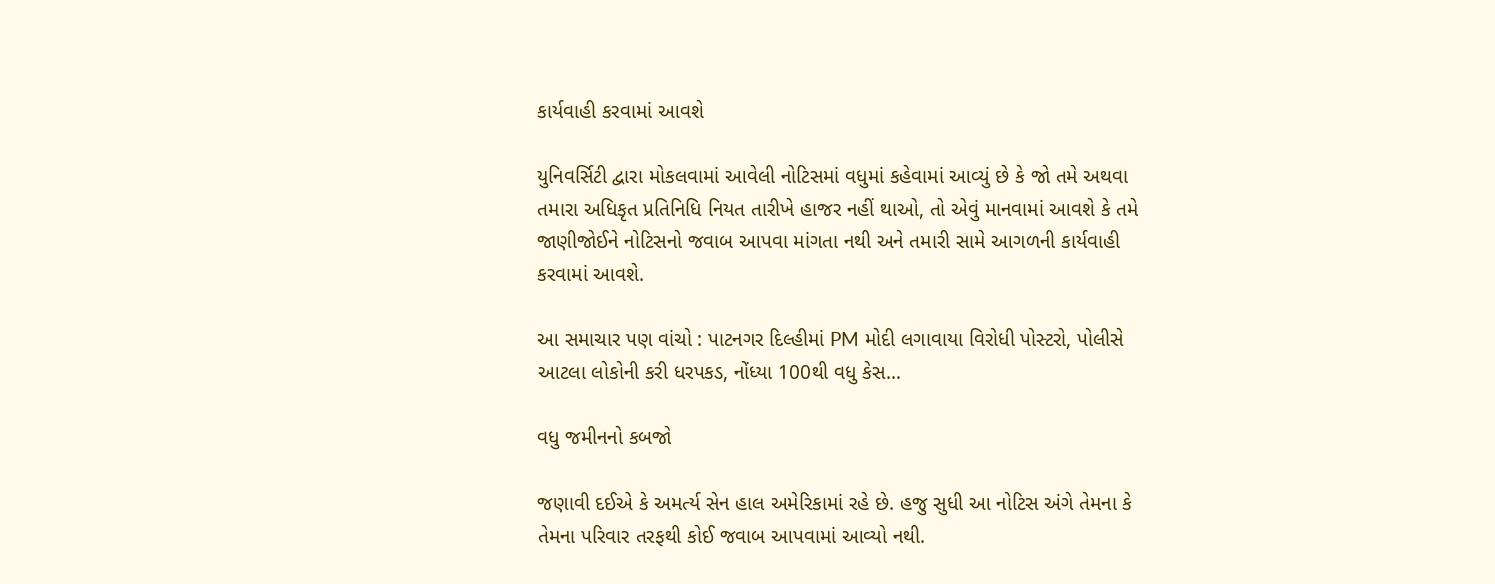કાર્યવાહી કરવામાં આવશે

યુનિવર્સિટી દ્વારા મોકલવામાં આવેલી નોટિસમાં વધુમાં કહેવામાં આવ્યું છે કે જો તમે અથવા તમારા અધિકૃત પ્રતિનિધિ નિયત તારીખે હાજર નહીં થાઓ, તો એવું માનવામાં આવશે કે તમે જાણીજોઈને નોટિસનો જવાબ આપવા માંગતા નથી અને તમારી સામે આગળની કાર્યવાહી કરવામાં આવશે.

આ સમાચાર પણ વાંચો : પાટનગર દિલ્હીમાં PM મોદી લગાવાયા વિરોધી પોસ્ટરો, પોલીસે આટલા લોકોની કરી ધરપકડ, નોંધ્યા 100થી વધુ કેસ…

વધુ જમીનનો કબજો

જણાવી દઈએ કે અમર્ત્ય સેન હાલ અમેરિકામાં રહે છે. હજુ સુધી આ નોટિસ અંગે તેમના કે તેમના પરિવાર તરફથી કોઈ જવાબ આપવામાં આવ્યો નથી.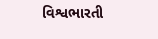વિશ્વભારતી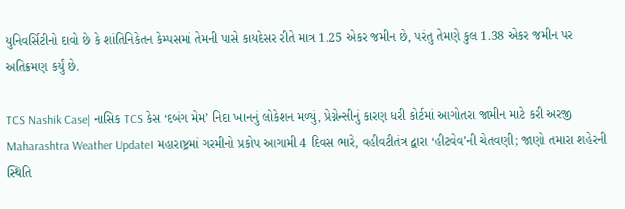યુનિવર્સિટીનો દાવો છે કે શાંતિનિકેતન કેમ્પસમાં તેમની પાસે કાયદેસર રીતે માત્ર 1.25 એકર જમીન છે, પરંતુ તેમણે કુલ 1.38 એકર જમીન પર અતિક્રમણ કર્યું છે.

TCS Nashik Case| નાસિક TCS કેસ ‘દબંગ મેમ’ નિદા ખાનનું લોકેશન મળ્યું, પ્રેગ્નેન્સીનું કારણ ધરી કોર્ટમાં આગોતરા જામીન માટે કરી અરજી
Maharashtra Weather Update। મહારાષ્ટ્રમાં ગરમીનો પ્રકોપ આગામી 4 દિવસ ભારે, વહીવટીતંત્ર દ્વારા ‘હીટવેવ’ની ચેતવણી; જાણો તમારા શહેરની સ્થિતિ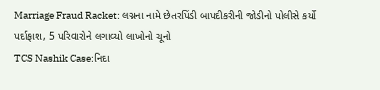Marriage Fraud Racket: લગ્નના નામે છેતરપિંડી બાપદીકરીની જોડીનો પોલીસે કર્યો પર્દાફાશ, 5 પરિવારોને લગાવ્યો લાખોનો ચૂનો
TCS Nashik Case:નિદા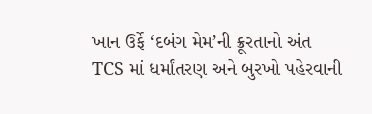ખાન ઉર્ફે ‘દબંગ મેમ’ની ક્રૂરતાનો અંત TCS માં ધર્માંતરણ અને બુરખો પહેરવાની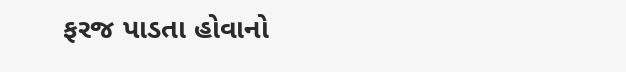ફરજ પાડતા હોવાનો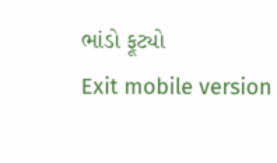ભાંડો ફૂટ્યો
Exit mobile version